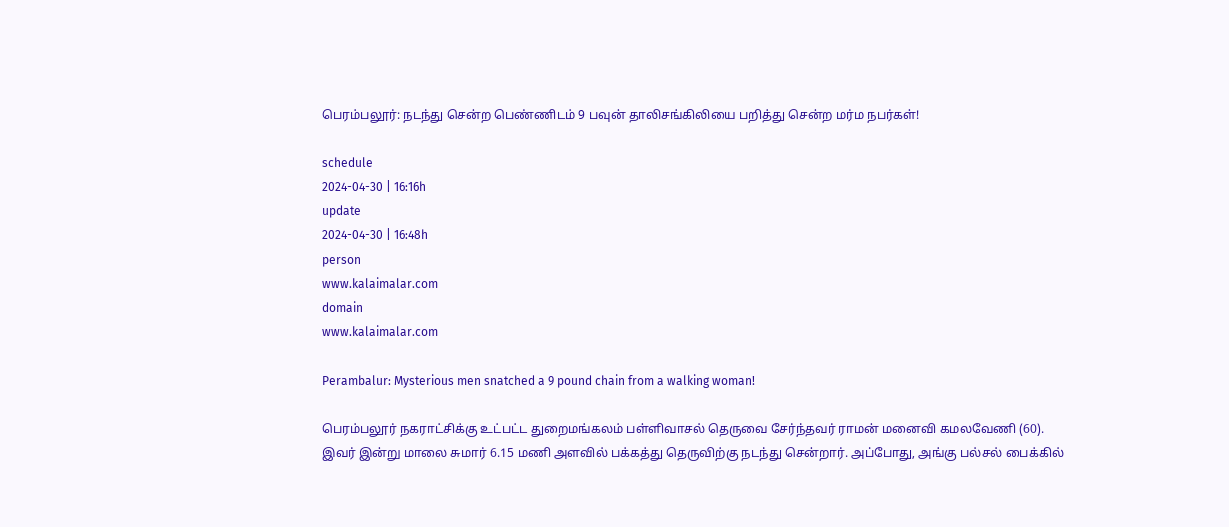பெரம்பலூர்: நடந்து சென்ற பெண்ணிடம் 9 பவுன் தாலிசங்கிலியை பறித்து சென்ற மர்ம நபர்கள்!

schedule
2024-04-30 | 16:16h
update
2024-04-30 | 16:48h
person
www.kalaimalar.com
domain
www.kalaimalar.com

Perambalur: Mysterious men snatched a 9 pound chain from a walking woman!

பெரம்பலூர் நகராட்சிக்கு உட்பட்ட துறைமங்கலம் பள்ளிவாசல் தெருவை சேர்ந்தவர் ராமன் மனைவி கமலவேணி (60).
இவர் இன்று மாலை சுமார் 6.15 மணி அளவில் பக்கத்து தெருவிற்கு நடந்து சென்றார். அப்போது, அங்கு பல்சல் பைக்கில்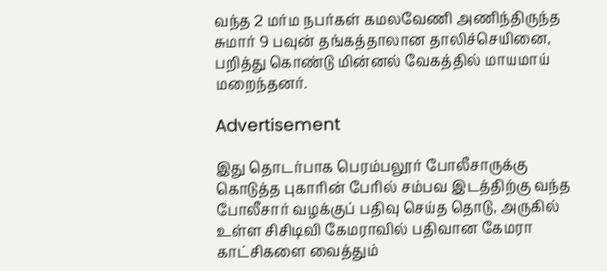வந்த 2 மர்ம நபர்கள் கமலவேணி அணிந்திருந்த சுமார் 9 பவுன் தங்கத்தாலான தாலிச்செயினை, பறித்து கொண்டு மின்னல் வேகத்தில் மாயமாய் மறைந்தனர்.

Advertisement

இது தொடர்பாக பெரம்பலூர் போலீசாருக்கு கொடுத்த புகாரின் பேரில் சம்பவ இடத்திற்கு வந்த போலீசார் வழக்குப் பதிவு செய்த தொடு, அருகில் உள்ள சிசிடிவி கேமராவில் பதிவான கேமரா காட்சிகளை வைத்தும்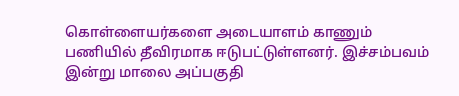கொள்ளையர்களை அடையாளம் காணும் பணியில் தீவிரமாக ஈடுபட்டுள்ளனர். இச்சம்பவம் இன்று மாலை அப்பகுதி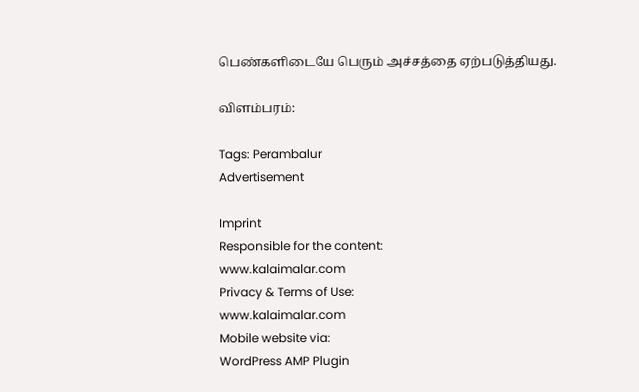பெண்களிடையே பெரும் அச்சத்தை ஏற்படுத்தியது.

விளம்பரம்:

Tags: Perambalur
Advertisement

Imprint
Responsible for the content:
www.kalaimalar.com
Privacy & Terms of Use:
www.kalaimalar.com
Mobile website via:
WordPress AMP Plugin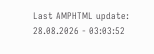Last AMPHTML update:
28.08.2026 - 03:03:52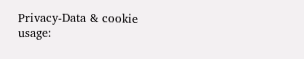Privacy-Data & cookie usage: